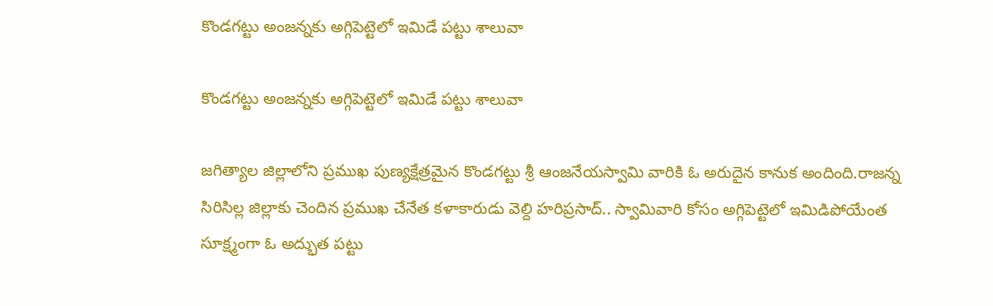కొండగట్టు అంజన్నకు అగ్గిపెట్టెలో ఇమిడే పట్టు శాలువా

కొండగట్టు అంజన్నకు అగ్గిపెట్టెలో ఇమిడే పట్టు శాలువా

జగిత్యాల జిల్లాలోని ప్రముఖ పుణ్యక్షేత్రమైన కొండగట్టు శ్రీ ఆంజనేయస్వామి వారికి ఓ అరుదైన కానుక అందింది.రాజన్న సిరిసిల్ల జిల్లాకు చెందిన ప్రముఖ చేనేత కళాకారుడు వెల్ది హరిప్రసాద్.. స్వామివారి కోసం అగ్గిపెట్టెలో ఇమిడిపోయేంత సూక్ష్మంగా ఓ అద్భుత పట్టు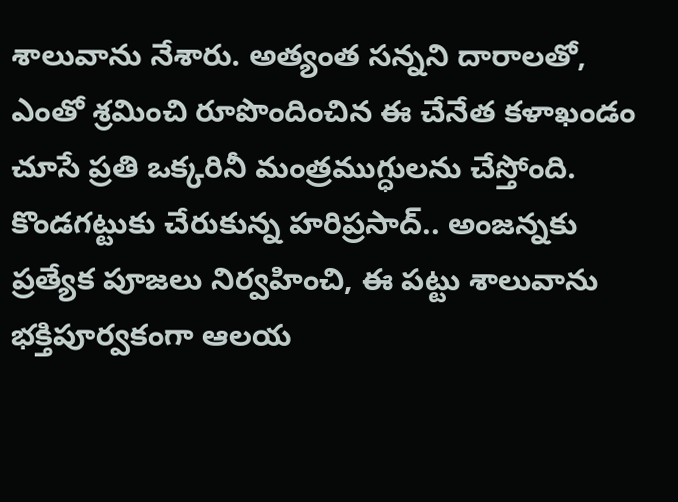శాలువాను నేశారు. అత్యంత సన్నని దారాలతో, ఎంతో శ్రమించి రూపొందించిన ఈ చేనేత కళాఖండం చూసే ప్రతి ఒక్కరినీ మంత్రముగ్ధులను చేస్తోంది. కొండగట్టుకు చేరుకున్న హరిప్రసాద్.. అంజన్నకు ప్రత్యేక పూజలు నిర్వహించి, ఈ పట్టు శాలువాను భక్తిపూర్వకంగా ఆలయ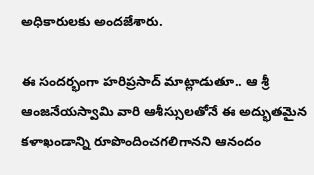అధికారులకు అందజేశారు.

ఈ సందర్భంగా హరిప్రసాద్ మాట్లాడుతూ.. ఆ శ్రీ ఆంజనేయస్వామి వారి ఆశీస్సులతోనే ఈ అద్భుతమైన కళాఖండాన్ని రూపొందించగలిగానని ఆనందం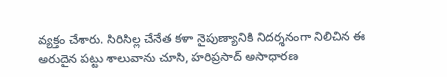వ్యక్తం చేశారు. సిరిసిల్ల చేనేత కళా నైపుణ్యానికి నిదర్శనంగా నిలిచిన ఈ అరుదైన పట్టు శాలువాను చూసి, హరిప్రసాద్ అసాధారణ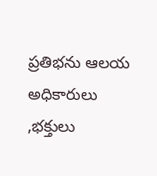ప్రతిభను ఆలయ అధికారులు ,భక్తులు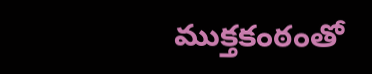ముక్తకంఠంతో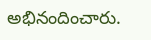అభినందించారు.